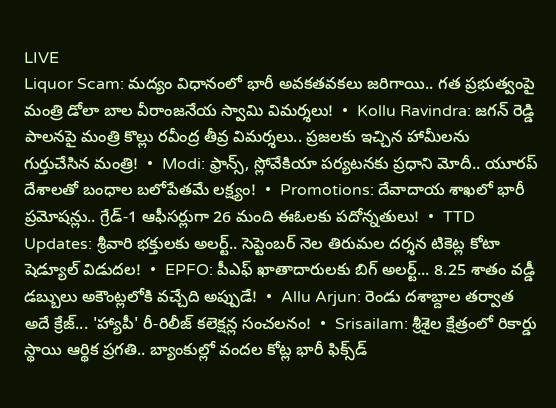LIVE
Liquor Scam: మద్యం విధానంలో భారీ అవకతవకలు జరిగాయి.. గత ప్రభుత్వంపై మంత్రి డోలా బాల వీరాంజనేయ స్వామి విమర్శలు!  •  Kollu Ravindra: జగన్ రెడ్డి పాలనపై మంత్రి కొల్లు రవీంద్ర తీవ్ర విమర్శలు.. ప్రజలకు ఇచ్చిన హామీలను గుర్తుచేసిన మంత్రి!  •  Modi: ఫ్రాన్స్, స్లోవేకియా పర్యటనకు ప్రధాని మోదీ.. యూరప్ దేశాలతో బంధాల బలోపేతమే లక్ష్యం!  •  Promotions: దేవాదాయ శాఖలో భారీ ప్రమోషన్లు.. గ్రేడ్-1 ఆఫీసర్లుగా 26 మంది ఈఓలకు పదోన్నతులు!  •  TTD Updates: శ్రీవారి భక్తులకు అలర్ట్.. సెప్టెంబర్ నెల తిరుమల దర్శన టికెట్ల కోటా షెడ్యూల్ విడుదల!  •  EPFO: పీఎఫ్ ఖాతాదారులకు బిగ్ అలర్ట్... 8.25 శాతం వడ్డీ డబ్బులు అకౌంట్లలోకి వచ్చేది అప్పుడే!  •  Allu Arjun: రెండు దశాబ్దాల తర్వాత అదే క్రేజ్... 'హ్యాపీ' రీ-రిలీజ్ కలెక్షన్ల సంచలనం!  •  Srisailam: శ్రీశైల క్షేత్రంలో రికార్డు స్థాయి ఆర్థిక ప్రగతి.. బ్యాంకుల్లో వందల కోట్ల భారీ ఫిక్స్‌డ్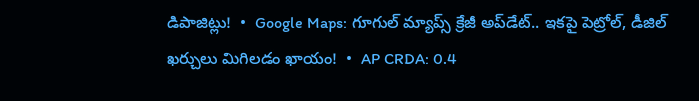డిపాజిట్లు!  •  Google Maps: గూగుల్ మ్యాప్స్ క్రేజీ అప్‌డేట్.. ఇకపై పెట్రోల్, డీజిల్ ఖర్చులు మిగిలడం ఖాయం!  •  AP CRDA: 0.4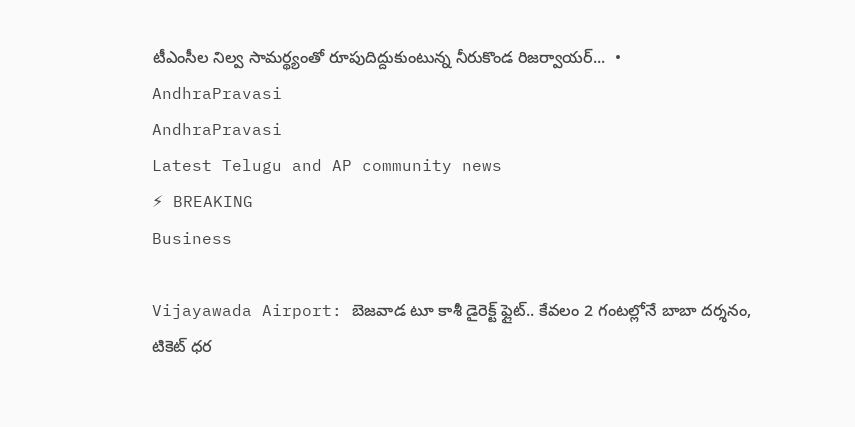టీఎంసీల నిల్వ సామర్థ్యంతో రూపుదిద్దుకుంటున్న నీరుకొండ రిజర్వాయర్...  •
AndhraPravasi
AndhraPravasi
Latest Telugu and AP community news
⚡ BREAKING
Business

Vijayawada Airport: బెజవాడ టూ కాశీ డైరెక్ట్ ఫ్లైట్.. కేవలం 2 గంటల్లోనే బాబా దర్శనం, టికెట్ ధర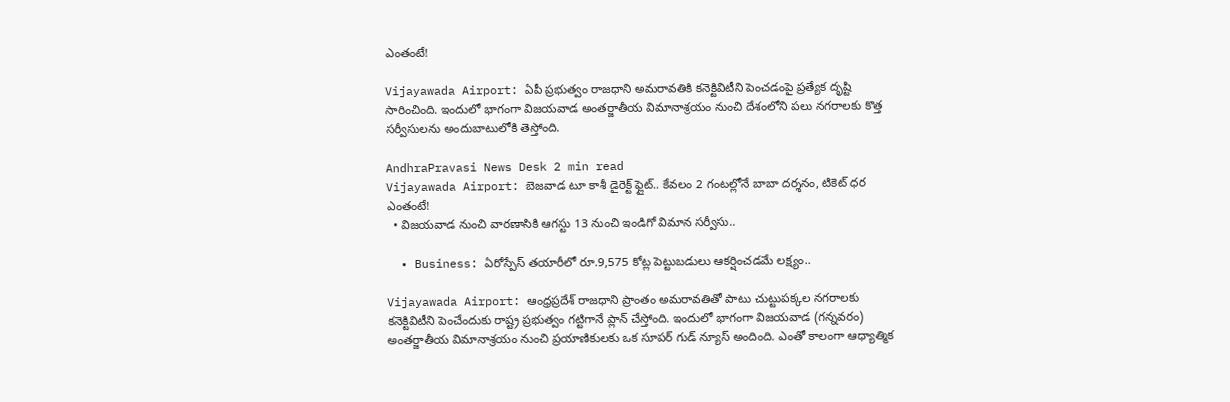ఎంతంటే!

Vijayawada Airport: ఏపీ ప్రభుత్వం రాజధాని అమరావతికి కనెక్టివిటీని పెంచడంపై ప్రత్యేక దృష్టి సారించింది. ఇందులో భాగంగా విజయవాడ అంతర్జాతీయ విమానాశ్రయం నుంచి దేశంలోని పలు నగరాలకు కొత్త సర్వీసులను అందుబాటులోకి తెస్తోంది.

AndhraPravasi News Desk 2 min read
Vijayawada Airport: బెజవాడ టూ కాశీ డైరెక్ట్ ఫ్లైట్.. కేవలం 2 గంటల్లోనే బాబా దర్శనం, టికెట్ ధర ఎంతంటే!
  • విజయవాడ నుంచి వారణాసికి ఆగస్టు 13 నుంచి ఇండిగో విమాన సర్వీసు..

  • Business: ఏరోస్పేస్ తయారీలో రూ.9,575 కోట్ల పెట్టుబడులు ఆకర్షించడమే లక్ష్యం..

Vijayawada Airport: ఆంధ్రప్రదేశ్ రాజధాని ప్రాంతం అమరావతితో పాటు చుట్టుపక్కల నగరాలకు కనెక్టివిటీని పెంచేందుకు రాష్ట్ర ప్రభుత్వం గట్టిగానే ప్లాన్ చేస్తోంది. ఇందులో భాగంగా విజయవాడ (గన్నవరం) అంతర్జాతీయ విమానాశ్రయం నుంచి ప్రయాణికులకు ఒక సూపర్ గుడ్ న్యూస్ అందింది. ఎంతో కాలంగా ఆధ్యాత్మిక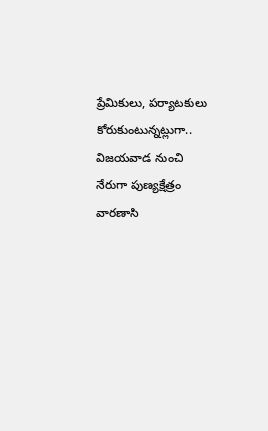ప్రేమికులు, పర్యాటకులు కోరుకుంటున్నట్లుగా.. విజయవాడ నుంచి నేరుగా పుణ్యక్షేత్రం వారణాసి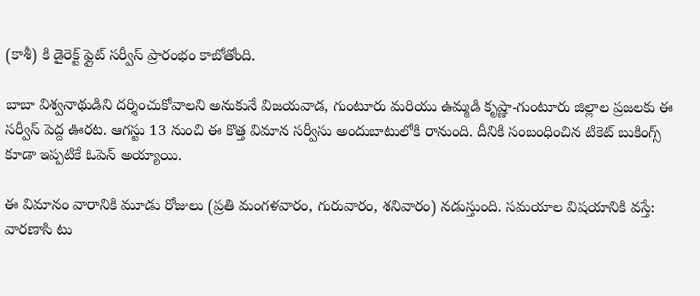(కాశీ) కి డైరెక్ట్ ఫ్లైట్ సర్వీస్ ప్రారంభం కాబోతోంది.

బాబా విశ్వనాథుడిని దర్శించుకోవాలని అనుకునే విజయవాడ, గుంటూరు మరియు ఉమ్మడి కృష్ణా-గుంటూరు జిల్లాల ప్రజలకు ఈ సర్వీస్ పెద్ద ఊరట. ఆగస్టు 13 నుంచి ఈ కొత్త విమాన సర్వీసు అందుబాటులోకి రానుంది. దీనికి సంబంధించిన టికెట్ బుకింగ్స్ కూడా ఇప్పటికే ఓపెన్ అయ్యాయి.

ఈ విమానం వారానికి మూడు రోజులు (ప్రతి మంగళవారం, గురువారం, శనివారం) నడుస్తుంది. సమయాల విషయానికి వస్తే:
వారణాసి టు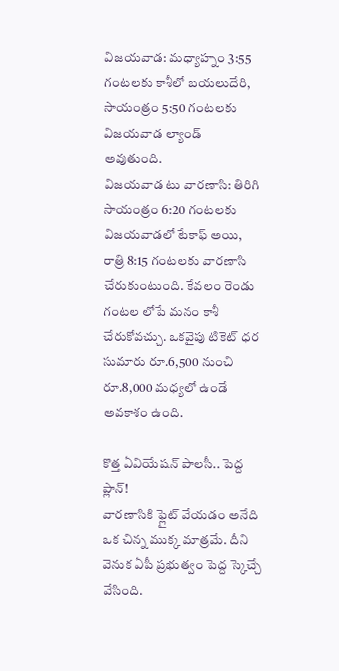విజయవాడ: మధ్యాహ్నం 3:55 గంటలకు కాశీలో బయలుదేరి, సాయంత్రం 5:50 గంటలకు విజయవాడ ల్యాండ్ అవుతుంది.
విజయవాడ టు వారణాసి: తిరిగి సాయంత్రం 6:20 గంటలకు విజయవాడలో టేకాఫ్ అయి, రాత్రి 8:15 గంటలకు వారణాసి చేరుకుంటుంది. కేవలం రెండు గంటల లోపే మనం కాశీ చేరుకోవచ్చు. ఒకవైపు టికెట్ ధర సుమారు రూ.6,500 నుంచి రూ.8,000 మధ్యలో ఉండే అవకాశం ఉంది.

కొత్త ఏవియేషన్ పాలసీ.. పెద్ద ప్లాన్!
వారణాసికి ఫ్లైట్ వేయడం అనేది ఒక చిన్న ముక్క మాత్రమే. దీని వెనుక ఏపీ ప్రభుత్వం పెద్ద స్కెచ్చే వేసింది.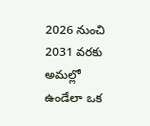2026 నుంచి 2031 వరకు అమల్లో ఉండేలా ఒక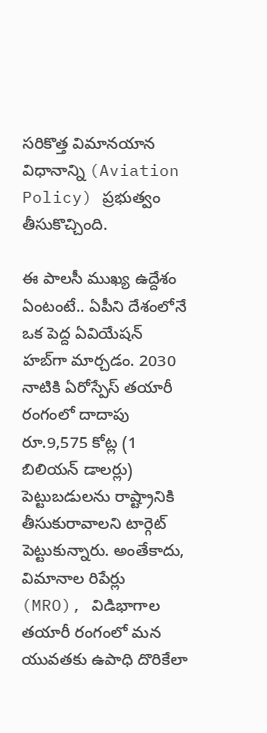సరికొత్త విమానయాన విధానాన్ని (Aviation Policy) ప్రభుత్వం తీసుకొచ్చింది.

ఈ పాలసీ ముఖ్య ఉద్దేశం ఏంటంటే.. ఏపీని దేశంలోనే ఒక పెద్ద ఏవియేషన్ హబ్‌గా మార్చడం. 2030 నాటికి ఏరోస్పేస్ తయారీ రంగంలో దాదాపు రూ.9,575 కోట్ల (1 బిలియన్ డాలర్లు) పెట్టుబడులను రాష్ట్రానికి తీసుకురావాలని టార్గెట్ పెట్టుకున్నారు. అంతేకాదు, విమానాల రిపేర్లు (MRO), విడిభాగాల తయారీ రంగంలో మన యువతకు ఉపాధి దొరికేలా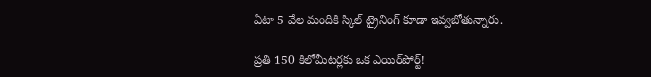ఏటా 5 వేల మందికి స్కిల్ ట్రైనింగ్ కూడా ఇవ్వబోతున్నారు.

ప్రతి 150 కిలోమీటర్లకు ఒక ఎయిర్‌పోర్ట్!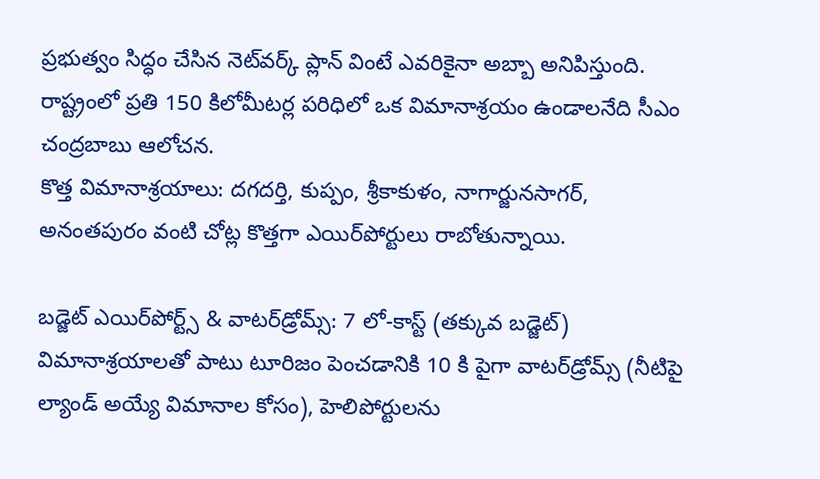ప్రభుత్వం సిద్ధం చేసిన నెట్‌వర్క్ ప్లాన్ వింటే ఎవరికైనా అబ్బా అనిపిస్తుంది. రాష్ట్రంలో ప్రతి 150 కిలోమీటర్ల పరిధిలో ఒక విమానాశ్రయం ఉండాలనేది సీఎం చంద్రబాబు ఆలోచన.
కొత్త విమానాశ్రయాలు: దగదర్తి, కుప్పం, శ్రీకాకుళం, నాగార్జునసాగర్, అనంతపురం వంటి చోట్ల కొత్తగా ఎయిర్‌పోర్టులు రాబోతున్నాయి.

బడ్జెట్ ఎయిర్‌పోర్ట్స్ & వాటర్‌డ్రోమ్స్: 7 లో-కాస్ట్ (తక్కువ బడ్జెట్) విమానాశ్రయాలతో పాటు టూరిజం పెంచడానికి 10 కి పైగా వాటర్‌డ్రోమ్స్ (నీటిపై ల్యాండ్ అయ్యే విమానాల కోసం), హెలిపోర్టులను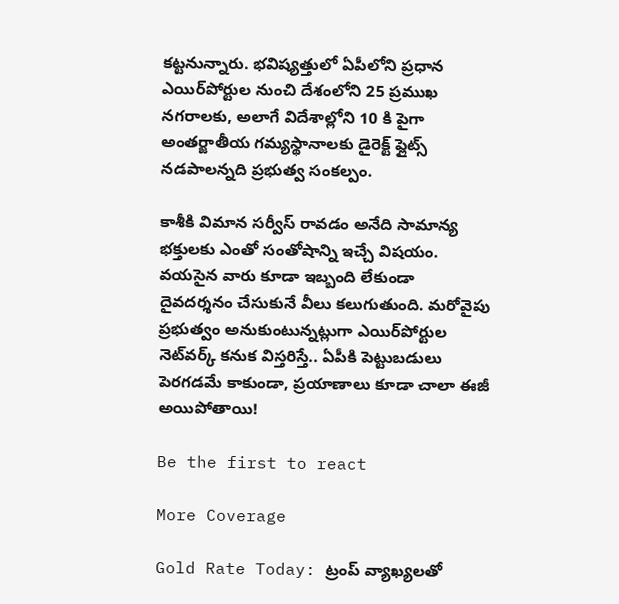కట్టనున్నారు. భవిష్యత్తులో ఏపీలోని ప్రధాన ఎయిర్‌పోర్టుల నుంచి దేశంలోని 25 ప్రముఖ నగరాలకు, అలాగే విదేశాల్లోని 10 కి పైగా అంతర్జాతీయ గమ్యస్థానాలకు డైరెక్ట్ ఫ్లైట్స్ నడపాలన్నది ప్రభుత్వ సంకల్పం.

కాశీకి విమాన సర్వీస్ రావడం అనేది సామాన్య భక్తులకు ఎంతో సంతోషాన్ని ఇచ్చే విషయం. వయసైన వారు కూడా ఇబ్బంది లేకుండా దైవదర్శనం చేసుకునే వీలు కలుగుతుంది. మరోవైపు ప్రభుత్వం అనుకుంటున్నట్లుగా ఎయిర్‌పోర్టుల నెట్‌వర్క్ కనుక విస్తరిస్తే.. ఏపీకి పెట్టుబడులు పెరగడమే కాకుండా, ప్రయాణాలు కూడా చాలా ఈజీ అయిపోతాయి!

Be the first to react

More Coverage

Gold Rate Today: ట్రంప్ వ్యాఖ్యలతో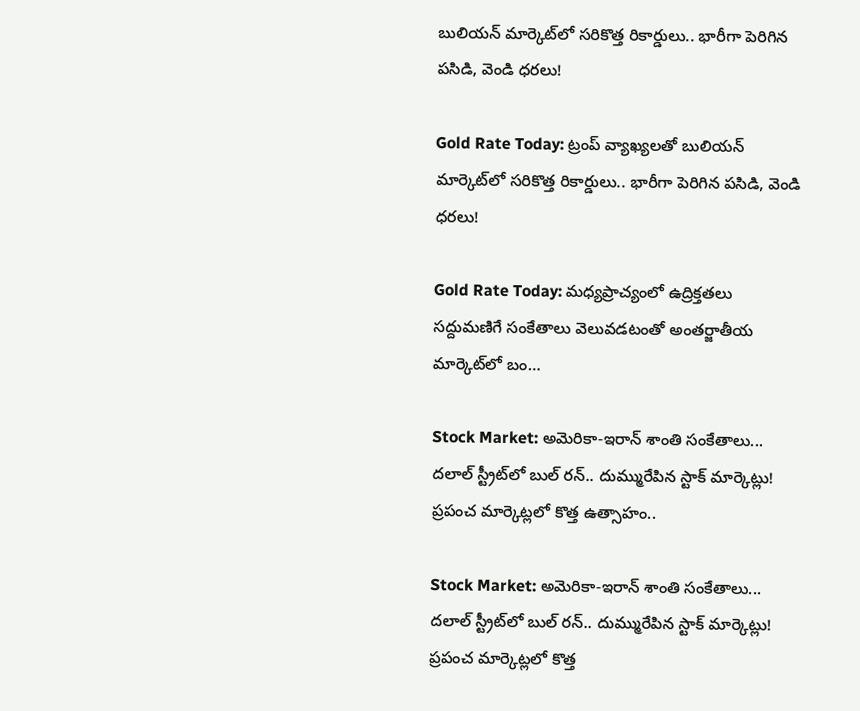బులియన్ మార్కెట్‌లో సరికొత్త రికార్డులు.. భారీగా పెరిగిన పసిడి, వెండి ధరలు!

Gold Rate Today: ట్రంప్ వ్యాఖ్యలతో బులియన్ మార్కెట్‌లో సరికొత్త రికార్డులు.. భారీగా పెరిగిన పసిడి, వెండి ధరలు!

Gold Rate Today: మధ్యప్రాచ్యంలో ఉద్రిక్తతలు సద్దుమణిగే సంకేతాలు వెలువడటంతో అంతర్జాతీయ మార్కెట్‌లో బం…

Stock Market: అమెరికా-ఇరాన్ శాంతి సంకేతాలు... దలాల్ స్ట్రీట్‌లో బుల్ రన్.. దుమ్మురేపిన స్టాక్ మార్కెట్లు! ప్రపంచ మార్కెట్లలో కొత్త ఉత్సాహం..

Stock Market: అమెరికా-ఇరాన్ శాంతి సంకేతాలు... దలాల్ స్ట్రీట్‌లో బుల్ రన్.. దుమ్మురేపిన స్టాక్ మార్కెట్లు! ప్రపంచ మార్కెట్లలో కొత్త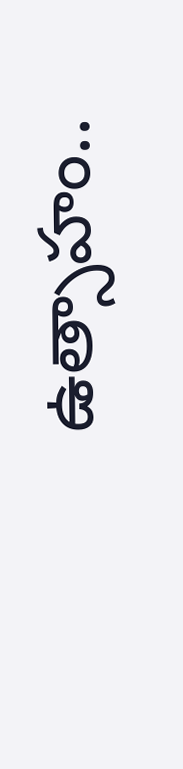ఉత్సాహం..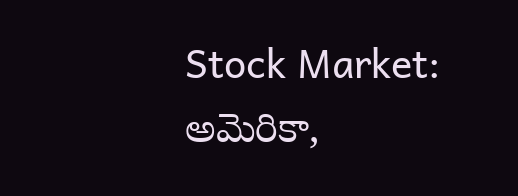Stock Market: అమెరికా,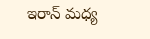ఇరాన్ మధ్య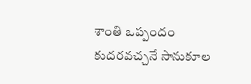శాంతి ఒప్పందం కుదరవచ్చనే సానుకూల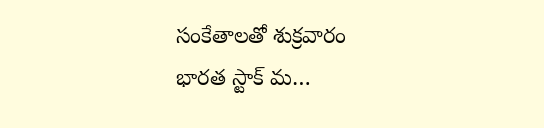సంకేతాలతో శుక్రవారం భారత స్టాక్ మ…